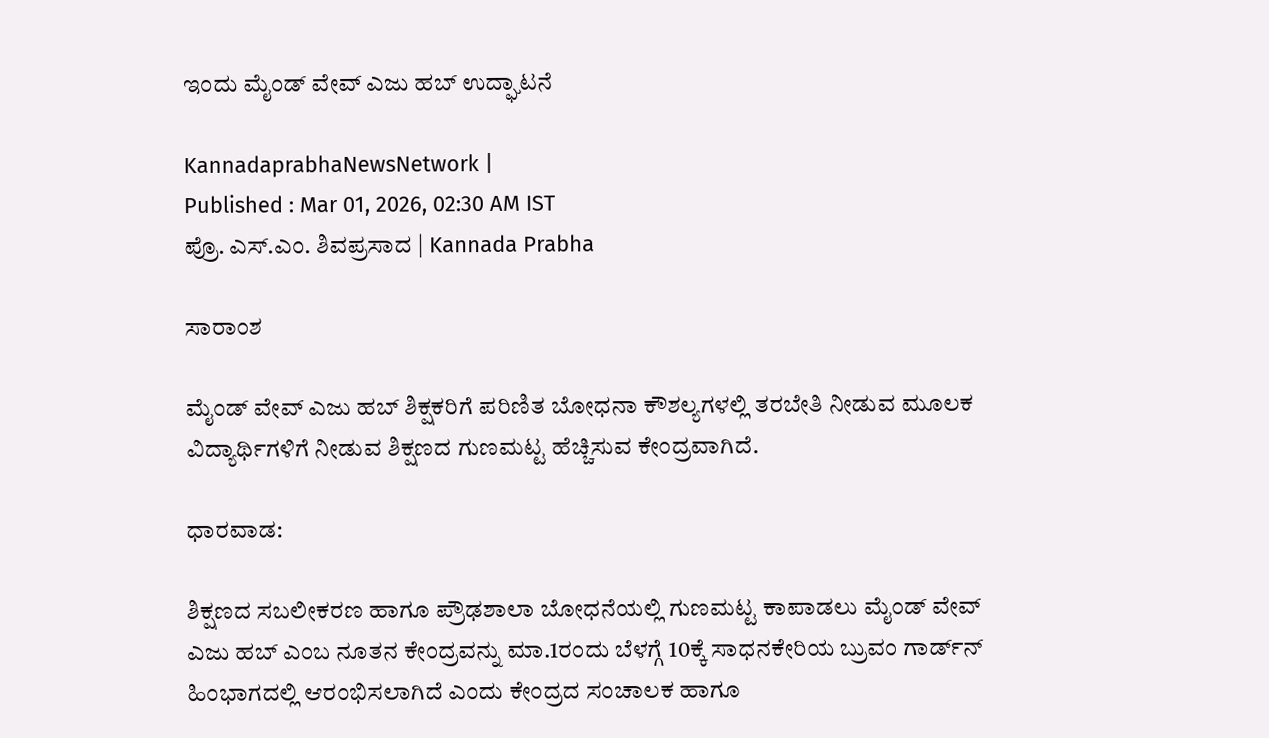ಇಂದು ಮೈಂಡ್ ವೇವ್ ಎಜು ಹಬ್ ಉದ್ಘಾಟನೆ

KannadaprabhaNewsNetwork |
Published : Mar 01, 2026, 02:30 AM IST
ಪ್ರೊ. ಎಸ್‌.ಎಂ. ಶಿವಪ್ರಸಾದ | Kannada Prabha

ಸಾರಾಂಶ

ಮೈಂಡ್ ವೇವ್ ಎಜು ಹಬ್ ಶಿಕ್ಷಕರಿಗೆ ಪರಿಣಿತ ಬೋಧನಾ ಕೌಶಲ್ಯಗಳಲ್ಲಿ ತರಬೇತಿ ನೀಡುವ ಮೂಲಕ ವಿದ್ಯಾರ್ಥಿಗಳಿಗೆ ನೀಡುವ ಶಿಕ್ಷಣದ ಗುಣಮಟ್ಟ ಹೆಚ್ಚಿಸುವ ಕೇಂದ್ರವಾಗಿದೆ.

ಧಾರವಾಡ:

ಶಿಕ್ಷಣದ ಸಬಲೀಕರಣ ಹಾಗೂ ಪ್ರೌಢಶಾಲಾ ಬೋಧನೆಯಲ್ಲಿ ಗುಣಮಟ್ಟ ಕಾಪಾಡಲು ಮೈಂಡ್ ವೇವ್ ಎಜು ಹಬ್ ಎಂಬ ನೂತನ ಕೇಂದ್ರವನ್ನು ಮಾ.1ರಂದು ಬೆಳಗ್ಗೆ 10ಕ್ಕೆ ಸಾಧನಕೇರಿಯ ಬ್ರುವಂ ಗಾರ್ಡ್‌ನ್‌ ಹಿಂಭಾಗದಲ್ಲಿ ಆರಂಭಿಸಲಾಗಿದೆ ಎಂದು ಕೇಂದ್ರದ ಸಂಚಾಲಕ ಹಾಗೂ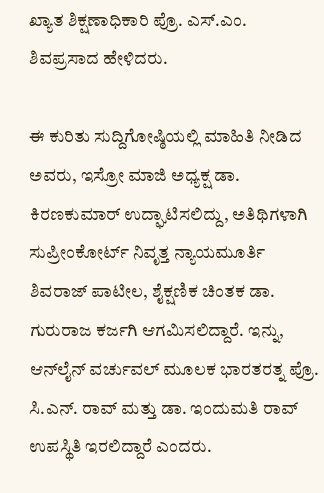ಖ್ಯಾತ ಶಿಕ್ಷಣಾಧಿಕಾರಿ ಪ್ರೊ. ಎಸ್.ಎಂ. ಶಿವಪ್ರಸಾದ ಹೇಳಿದರು.

ಈ ಕುರಿತು ಸುದ್ದಿಗೋಷ್ಠಿಯಲ್ಲಿ ಮಾಹಿತಿ ನೀಡಿದ ಅವರು, ಇಸ್ರೋ ಮಾಜಿ ಅಧ್ಯಕ್ಷ ಡಾ. ಕಿರಣಕುಮಾರ್ ಉದ್ಘಾಟಿಸಲಿದ್ದು, ಅತಿಥಿಗಳಾಗಿ ಸುಪ್ರೀಂಕೋರ್ಟ್ ನಿವೃತ್ತ ನ್ಯಾಯಮೂರ್ತಿ ಶಿವರಾಜ್ ಪಾಟೀಲ, ಶೈಕ್ಷಣಿಕ ಚಿಂತಕ ಡಾ. ಗುರುರಾಜ ಕರ್ಜಗಿ ಆಗಮಿಸಲಿದ್ದಾರೆ. ಇನ್ನು, ಆನ್‌ಲೈನ್ ವರ್ಚುವಲ್ ಮೂಲಕ ಭಾರತರತ್ನ ಪ್ರೊ. ಸಿ.ಎನ್. ರಾವ್ ಮತ್ತು ಡಾ. ಇಂದುಮತಿ ರಾವ್ ಉಪಸ್ಥಿತಿ ಇರಲಿದ್ದಾರೆ ಎಂದರು.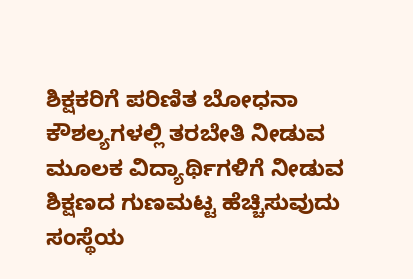ಶಿಕ್ಷಕರಿಗೆ ಪರಿಣಿತ ಬೋಧನಾ ಕೌಶಲ್ಯಗಳಲ್ಲಿ ತರಬೇತಿ ನೀಡುವ ಮೂಲಕ ವಿದ್ಯಾರ್ಥಿಗಳಿಗೆ ನೀಡುವ ಶಿಕ್ಷಣದ ಗುಣಮಟ್ಟ ಹೆಚ್ಚಿಸುವುದು ಸಂಸ್ಥೆಯ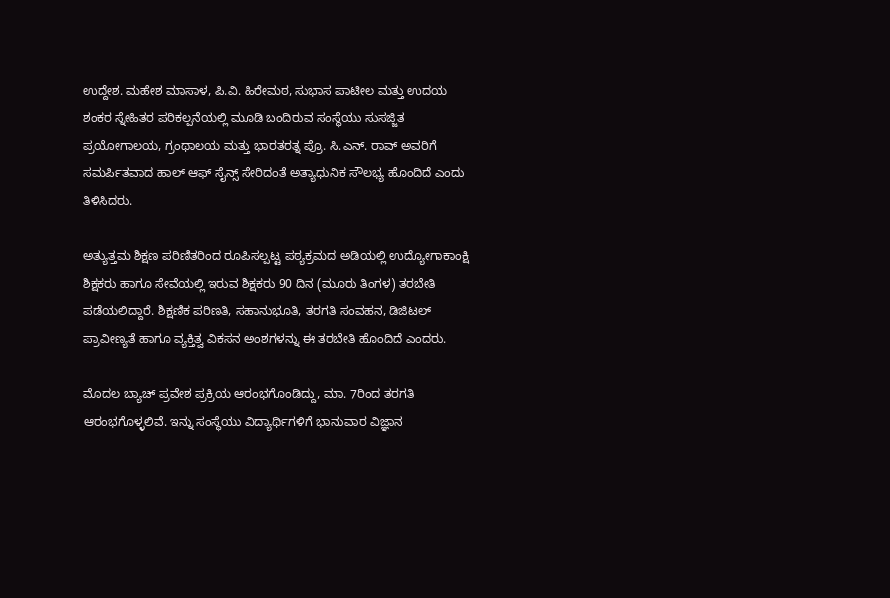ಉದ್ದೇಶ. ಮಹೇಶ ಮಾಸಾಳ, ಪಿ.ವಿ. ಹಿರೇಮಠ, ಸುಭಾಸ ಪಾಟೀಲ ಮತ್ತು ಉದಯ ಶಂಕರ ಸ್ನೇಹಿತರ ಪರಿಕಲ್ಪನೆಯಲ್ಲಿ ಮೂಡಿ ಬಂದಿರುವ ಸಂಸ್ಥೆಯು ಸುಸಜ್ಜಿತ ಪ್ರಯೋಗಾಲಯ, ಗ್ರಂಥಾಲಯ ಮತ್ತು ಭಾರತರತ್ನ ಪ್ರೊ. ಸಿ.ಎನ್. ರಾವ್ ಅವರಿಗೆ ಸಮರ್ಪಿತವಾದ ಹಾಲ್ ಆಫ್ ಸೈನ್ಸ್‌ ಸೇರಿದಂತೆ ಅತ್ಯಾಧುನಿಕ ಸೌಲಭ್ಯ ಹೊಂದಿದೆ ಎಂದು ತಿಳಿಸಿದರು.

ಅತ್ಯುತ್ತಮ ಶಿಕ್ಷಣ ಪರಿಣಿತರಿಂದ ರೂಪಿಸಲ್ಪಟ್ಟ ಪಠ್ಯಕ್ರಮದ ಅಡಿಯಲ್ಲಿ ಉದ್ಯೋಗಾಕಾಂಕ್ಷಿ ಶಿಕ್ಷಕರು ಹಾಗೂ ಸೇವೆಯಲ್ಲಿ ಇರುವ ಶಿಕ್ಷಕರು 90 ದಿನ (ಮೂರು ತಿಂಗಳ) ತರಬೇತಿ ಪಡೆಯಲಿದ್ದಾರೆ. ಶಿಕ್ಷಣಿಕ ಪರಿಣತಿ, ಸಹಾನುಭೂತಿ, ತರಗತಿ ಸಂವಹನ, ಡಿಜಿಟಲ್ ಪ್ರಾವೀಣ್ಯತೆ ಹಾಗೂ ವ್ಯಕ್ತಿತ್ವ ವಿಕಸನ ಅಂಶಗಳನ್ನು ಈ ತರಬೇತಿ ಹೊಂದಿದೆ ಎಂದರು.

ಮೊದಲ ಬ್ಯಾಚ್ ಪ್ರವೇಶ ಪ್ರಕ್ರಿಯ ಆರಂಭಗೊಂಡಿದ್ದು, ಮಾ. 7ರಿಂದ ತರಗತಿ ಆರಂಭಗೊಳ್ಳಲಿವೆ. ಇನ್ನು ಸಂಸ್ಥೆಯು ವಿದ್ಯಾರ್ಥಿಗಳಿಗೆ ಭಾನುವಾರ ವಿಜ್ಞಾನ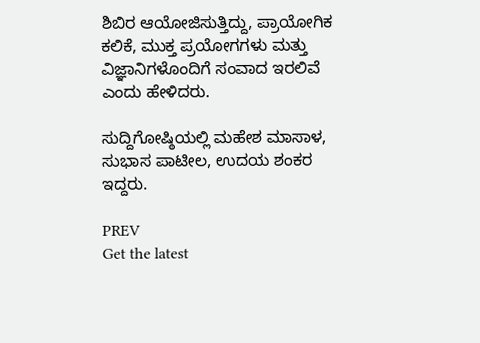ಶಿಬಿರ ಆಯೋಜಿಸುತ್ತಿದ್ದು, ಪ್ರಾಯೋಗಿಕ ಕಲಿಕೆ, ಮುಕ್ತ ಪ್ರಯೋಗಗಳು ಮತ್ತು ವಿಜ್ಞಾನಿಗಳೊಂದಿಗೆ ಸಂವಾದ ಇರಲಿವೆ ಎಂದು ಹೇಳಿದರು.

ಸುದ್ದಿಗೋಷ್ಠಿಯಲ್ಲಿ ಮಹೇಶ ಮಾಸಾಳ, ಸುಭಾಸ ಪಾಟೀಲ, ಉದಯ ಶಂಕರ ಇದ್ದರು.

PREV
Get the latest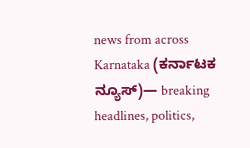news from across Karnataka (ಕರ್ನಾಟಕ ನ್ಯೂಸ್)— breaking headlines, politics,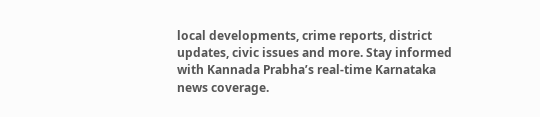local developments, crime reports, district updates, civic issues and more. Stay informed with Kannada Prabha’s real‑time Karnataka news coverage.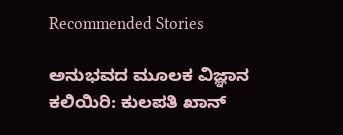Recommended Stories

ಅನುಭವದ ಮೂಲಕ ವಿಜ್ಞಾನ ಕಲಿಯಿರಿ: ಕುಲಪತಿ ಖಾನ್‌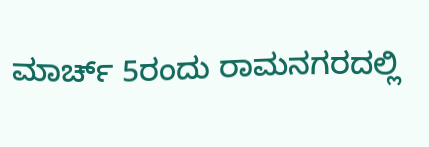ಮಾರ್ಚ್ 5ರಂದು ರಾಮನಗರದಲ್ಲಿ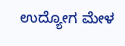ಉದ್ಯೋಗ ಮೇಳ